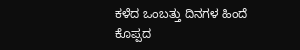ಕಳೆದ ಒಂಬತ್ತು ದಿನಗಳ ಹಿಂದೆ ಕೊಪ್ಪದ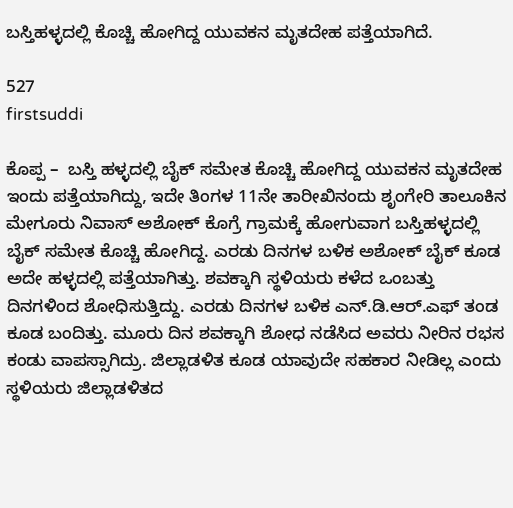ಬಸ್ತಿಹಳ್ಳದಲ್ಲಿ ಕೊಚ್ಚಿ ಹೋಗಿದ್ದ ಯುವಕನ ಮೃತದೇಹ ಪತ್ತೆಯಾಗಿದೆ.

527
firstsuddi

ಕೊಪ್ಪ –  ಬಸ್ತಿ ಹಳ್ಳದಲ್ಲಿ ಬೈಕ್ ಸಮೇತ ಕೊಚ್ಚಿ ಹೋಗಿದ್ದ ಯುವಕನ ಮೃತದೇಹ ಇಂದು ಪತ್ತೆಯಾಗಿದ್ದು, ಇದೇ ತಿಂಗಳ 11ನೇ ತಾರೀಖಿನಂದು ಶೃಂಗೇರಿ ತಾಲೂಕಿನ ಮೇಗೂರು ನಿವಾಸ್ ಅಶೋಕ್ ಕೊಗ್ರೆ ಗ್ರಾಮಕ್ಕೆ ಹೋಗುವಾಗ ಬಸ್ತಿಹಳ್ಳದಲ್ಲಿ ಬೈಕ್ ಸಮೇತ ಕೊಚ್ಚಿ ಹೋಗಿದ್ದ. ಎರಡು ದಿನಗಳ ಬಳಿಕ ಅಶೋಕ್ ಬೈಕ್ ಕೂಡ ಅದೇ ಹಳ್ಳದಲ್ಲಿ ಪತ್ತೆಯಾಗಿತ್ತು. ಶವಕ್ಕಾಗಿ ಸ್ಥಳಿಯರು ಕಳೆದ ಒಂಬತ್ತು ದಿನಗಳಿಂದ ಶೋಧಿಸುತ್ತಿದ್ದು. ಎರಡು ದಿನಗಳ ಬಳಿಕ ಎನ್.ಡಿ.ಆರ್.ಎಫ್ ತಂಡ ಕೂಡ ಬಂದಿತ್ತು. ಮೂರು ದಿನ ಶವಕ್ಕಾಗಿ ಶೋಧ ನಡೆಸಿದ ಅವರು ನೀರಿನ ರಭಸ ಕಂಡು ವಾಪಸ್ಸಾಗಿದ್ರು. ಜಿಲ್ಲಾಡಳಿತ ಕೂಡ ಯಾವುದೇ ಸಹಕಾರ ನೀಡಿಲ್ಲ ಎಂದು ಸ್ಥಳಿಯರು ಜಿಲ್ಲಾಡಳಿತದ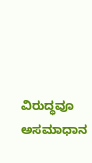ವಿರುದ್ಧವೂ ಅಸಮಾಧಾನ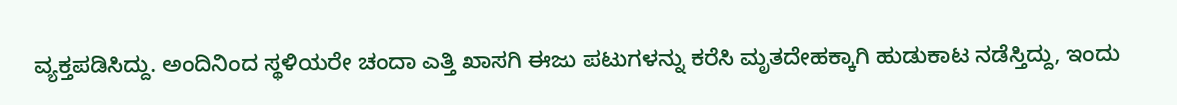ವ್ಯಕ್ತಪಡಿಸಿದ್ದು. ಅಂದಿನಿಂದ ಸ್ಥಳಿಯರೇ ಚಂದಾ ಎತ್ತಿ ಖಾಸಗಿ ಈಜು ಪಟುಗಳನ್ನು ಕರೆಸಿ ಮೃತದೇಹಕ್ಕಾಗಿ ಹುಡುಕಾಟ ನಡೆಸ್ತಿದ್ದು, ಇಂದು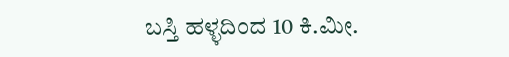ಬಸ್ತಿ ಹಳ್ಳದಿಂದ 10 ಕಿ.ಮೀ.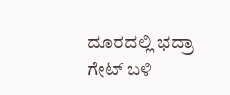ದೂರದಲ್ಲಿ ಭದ್ರಾ ಗೇಟ್ ಬಳಿ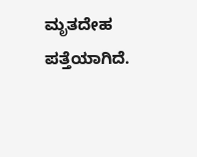ಮೃತದೇಹ ಪತ್ತೆಯಾಗಿದೆ.